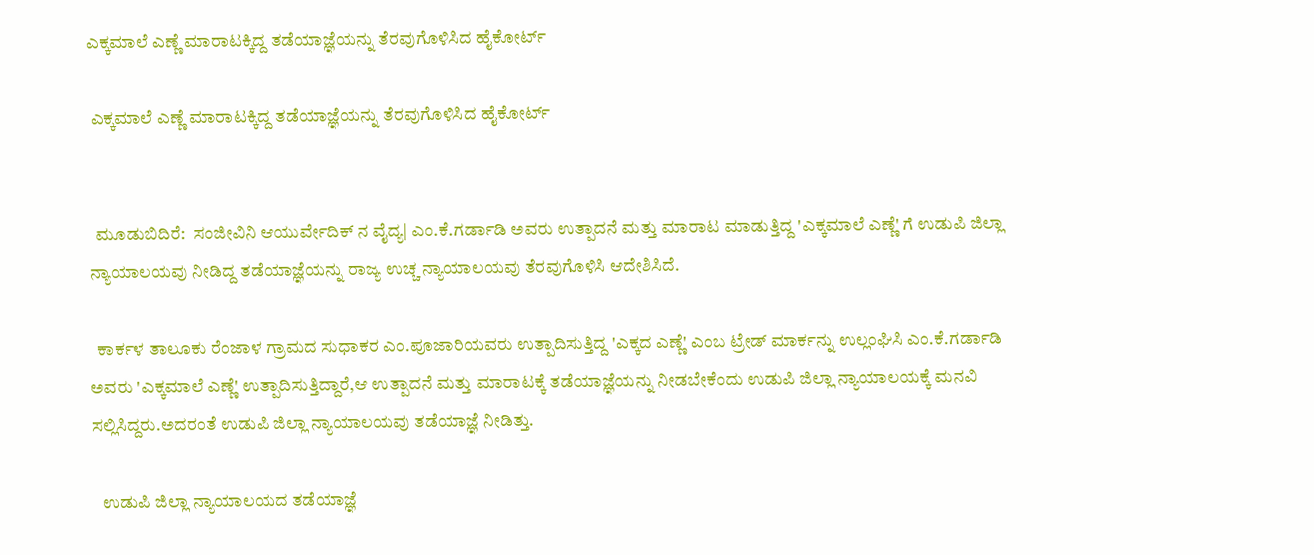ಎಕ್ಕಮಾಲೆ ಎಣ್ಣೆ ಮಾರಾಟಕ್ಕಿದ್ದ ತಡೆಯಾಜ್ಞೆಯನ್ನು ತೆರವುಗೊಳಿಸಿದ ಹೈಕೋರ್ಟ್

 ಎಕ್ಕಮಾಲೆ ಎಣ್ಣೆ ಮಾರಾಟಕ್ಕಿದ್ದ ತಡೆಯಾಜ್ಞೆಯನ್ನು ತೆರವುಗೊಳಿಸಿದ ಹೈಕೋರ್ಟ್


  ಮೂಡುಬಿದಿರೆ:  ಸಂಜೀವಿನಿ ಆಯುರ್ವೇದಿಕ್ ನ ವೈದ್ಯ| ಎಂ.ಕೆ.ಗರ್ಡಾಡಿ ಅವರು ಉತ್ಪಾದನೆ ಮತ್ತು ಮಾರಾಟ ಮಾಡುತ್ತಿದ್ದ 'ಎಕ್ಕಮಾಲೆ ಎಣ್ಣೆ' ಗೆ ಉಡುಪಿ ಜಿಲ್ಲಾ ನ್ಯಾಯಾಲಯವು ನೀಡಿದ್ದ ತಡೆಯಾಜ್ಞೆಯನ್ನು ರಾಜ್ಯ ಉಚ್ಚ ನ್ಯಾಯಾಲಯವು ತೆರವುಗೊಳಿಸಿ ಆದೇಶಿಸಿದೆ.

  ಕಾರ್ಕಳ ತಾಲೂಕು ರೆಂಜಾಳ ಗ್ರಾಮದ ಸುಧಾಕರ ಎಂ.ಪೂಜಾರಿಯವರು ಉತ್ಪಾದಿಸುತ್ತಿದ್ದ 'ಎಕ್ಕದ ಎಣ್ಣೆ' ಎಂಬ ಟ್ರೇಡ್ ಮಾರ್ಕನ್ನು ಉಲ್ಲಂಘಿಸಿ ಎಂ.ಕೆ.ಗರ್ಡಾಡಿ ಅವರು 'ಎಕ್ಕಮಾಲೆ ಎಣ್ಣೆ' ಉತ್ಪಾದಿಸುತ್ತಿದ್ದಾರೆ,ಆ ಉತ್ಪಾದನೆ ಮತ್ತು ಮಾರಾಟಕ್ಕೆ ತಡೆಯಾಜ್ಞೆಯನ್ನು ನೀಡಬೇಕೆಂದು ಉಡುಪಿ ಜಿಲ್ಲಾ ನ್ಯಾಯಾಲಯಕ್ಕೆ ಮನವಿ ಸಲ್ಲಿಸಿದ್ದರು.ಅದರಂತೆ ಉಡುಪಿ ಜಿಲ್ಲಾ ನ್ಯಾಯಾಲಯವು ತಡೆಯಾಜ್ಞೆ ನೀಡಿತ್ತು.

   ಉಡುಪಿ ಜಿಲ್ಲಾ ನ್ಯಾಯಾಲಯದ ತಡೆಯಾಜ್ಞೆ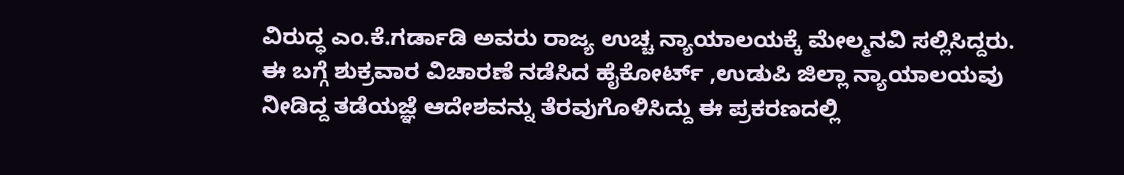ವಿರುದ್ಧ ಎಂ.ಕೆ.ಗರ್ಡಾಡಿ ಅವರು ರಾಜ್ಯ ಉಚ್ಚ ನ್ಯಾಯಾಲಯಕ್ಕೆ ಮೇಲ್ಮನವಿ ಸಲ್ಲಿಸಿದ್ದರು. ಈ ಬಗ್ಗೆ ಶುಕ್ರವಾರ ವಿಚಾರಣೆ ನಡೆಸಿದ ಹೈಕೋರ್ಟ್ ,ಉಡುಪಿ ಜಿಲ್ಲಾ ನ್ಯಾಯಾಲಯವು ನೀಡಿದ್ದ ತಡೆಯಜ್ಞೆ ಆದೇಶವನ್ನು ತೆರವುಗೊಳಿಸಿದ್ದು ಈ ಪ್ರಕರಣದಲ್ಲಿ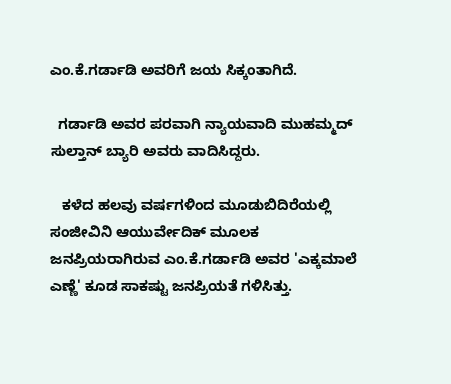ಎಂ.ಕೆ.ಗರ್ಡಾಡಿ ಅವರಿಗೆ ಜಯ ಸಿಕ್ಕಂತಾಗಿದೆ.

  ಗರ್ಡಾಡಿ ಅವರ ಪರವಾಗಿ ನ್ಯಾಯವಾದಿ ಮುಹಮ್ಮದ್ ಸುಲ್ತಾನ್ ಬ್ಯಾರಿ ಅವರು ವಾದಿಸಿದ್ದರು.

   ಕಳೆದ ಹಲವು ವರ್ಷಗಳಿಂದ ಮೂಡುಬಿದಿರೆಯಲ್ಲಿ ಸಂಜೀವಿನಿ ಆಯುರ್ವೇದಿಕ್ ಮೂಲಕ ಜನಪ್ರಿಯರಾಗಿರುವ ಎಂ.ಕೆ.ಗರ್ಡಾಡಿ ಅವರ 'ಎಕ್ಕಮಾಲೆ ಎಣ್ಣೆ' ಕೂಡ ಸಾಕಷ್ಟು ಜನಪ್ರಿಯತೆ ಗಳಿಸಿತ್ತು.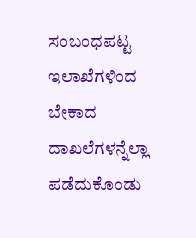ಸಂಬಂಧಪಟ್ಟ ಇಲಾಖೆಗಳಿಂದ ಬೇಕಾದ ದಾಖಲೆಗಳನ್ನೆಲ್ಲಾ ಪಡೆದುಕೊಂಡು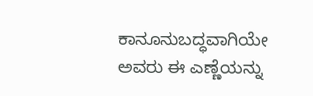ಕಾನೂನುಬದ್ಧವಾಗಿಯೇ ಅವರು ಈ ಎಣ್ಣೆಯನ್ನು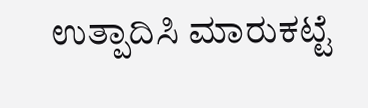ಉತ್ಪಾದಿಸಿ ಮಾರುಕಟ್ಟೆ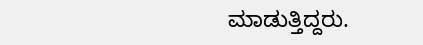ಮಾಡುತ್ತಿದ್ದರು.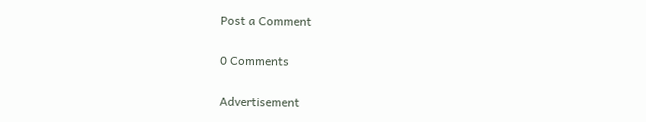Post a Comment

0 Comments

Advertisement